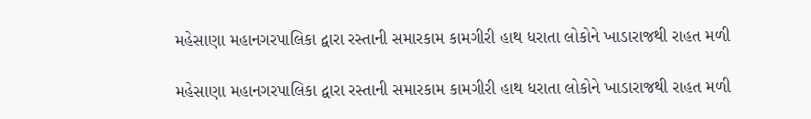મહેસાણા મહાનગરપાલિકા દ્વારા રસ્તાની સમારકામ કામગીરી હાથ ધરાતા લોકોને ખાડારાજથી રાહત મળી

મહેસાણા મહાનગરપાલિકા દ્વારા રસ્તાની સમારકામ કામગીરી હાથ ધરાતા લોકોને ખાડારાજથી રાહત મળી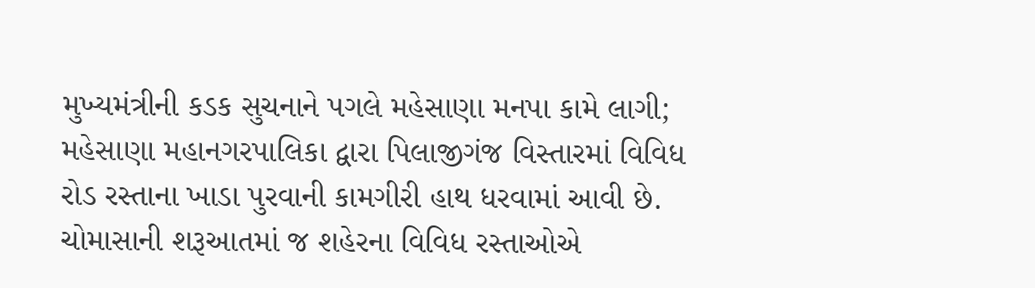મુખ્યમંત્રીની કડક સુચનાને પગલે મહેસાણા મનપા કામે લાગી; મહેસાણા મહાનગરપાલિકા દ્વારા પિલાજીગંજ વિસ્તારમાં વિવિધ રોડ રસ્તાના ખાડા પુરવાની કામગીરી હાથ ધરવામાં આવી છે. ચોમાસાની શરૂઆતમાં જ શહેરના વિવિધ રસ્તાઓએ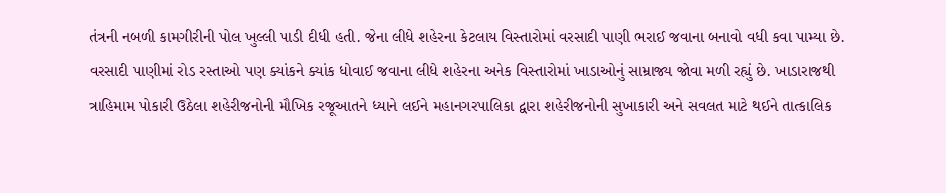તંત્રની નબળી કામગીરીની પોલ ખુલ્લી પાડી દીધી હતી. જેના લીધે શહેરના કેટલાય વિસ્તારોમાં વરસાદી પાણી ભરાઈ જવાના બનાવો વધી કવા પામ્યા છે. વરસાદી પાણીમાં રોડ રસ્તાઓ પણ ક્યાંકને ક્યાંક ધોવાઈ જવાના લીધે શહેરના અનેક વિસ્તારોમાં ખાડાઓનું સામ્રાજ્ય જોવા મળી રહ્યું છે. ખાડારાજથી ત્રાહિમામ પોકારી ઉઠેલા શહેરીજનોની મૌખિક રજૂઆતને ધ્યાને લઈને મહાનગરપાલિકા દ્વારા શહેરીજનોની સુખાકારી અને સવલત માટે થઈને તાત્કાલિક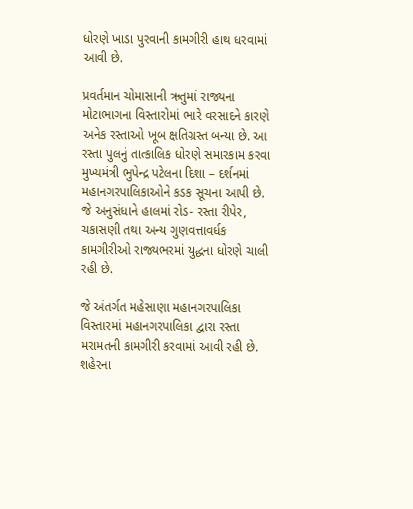ધોરણે ખાડા પુરવાની કામગીરી હાથ ધરવામાં આવી છે.

પ્રવર્તમાન ચોમાસાની ઋતુમાં રાજ્યના મોટાભાગના વિસ્તારોમાં ભારે વરસાદને કારણે અનેક રસ્તાઓ ખૂબ ક્ષતિગ્રસ્ત બન્યા છે. આ રસ્તા પુલનું તાત્કાલિક ધોરણે સમારકામ કરવા મુખ્યમંત્રી ભુપેન્દ્ર પટેલના દિશા – દર્શનમાં મહાનગરપાલિકાઓને કડક સૂચના આપી છે. જે અનુસંધાને હાલમાં રોડ- રસ્તા રીપેર, ચકાસણી તથા અન્ય ગુણવત્તાવર્ધક કામગીરીઓ રાજ્યભરમાં યુદ્ધના ધોરણે ચાલી રહી છે.

જે અંતર્ગત મહેસાણા મહાનગરપાલિકા વિસ્તારમાં મહાનગરપાલિકા દ્વારા રસ્તા મરામતની કામગીરી કરવામાં આવી રહી છે. શહેરના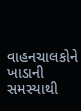વાહનચાલકોને ખાડાની સમસ્યાથી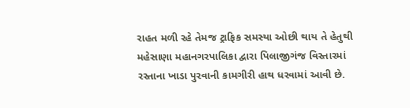રાહત મળી રહે તેમજ ટ્રાફિક સમસ્યા ઓછી થાય તે હેતુથી મહેસાણા મહાનગરપાલિકા દ્વારા પિલાજીગંજ વિસ્તારમાં રસ્તાના ખાડા પુરવાની કામગીરી હાથ ધરવામાં આવી છે.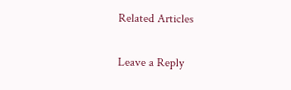Related Articles

Leave a Reply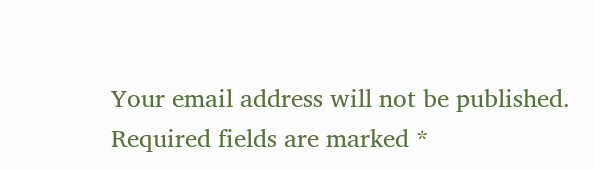Your email address will not be published. Required fields are marked *